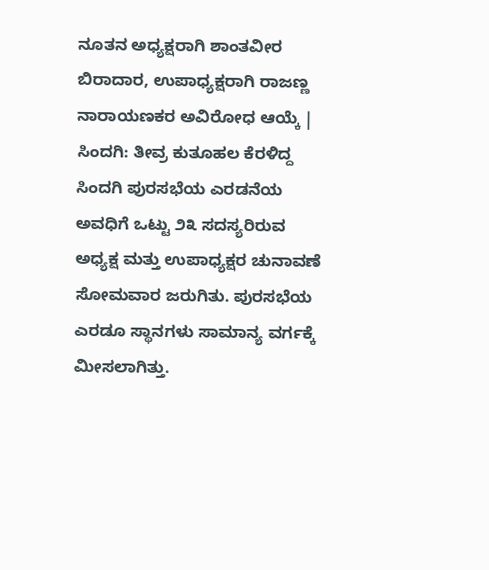ನೂತನ ಅಧ್ಯಕ್ಷರಾಗಿ ಶಾಂತವೀರ ಬಿರಾದಾರ, ಉಪಾಧ್ಯಕ್ಷರಾಗಿ ರಾಜಣ್ಣ ನಾರಾಯಣಕರ ಅವಿರೋಧ ಆಯ್ಕೆ |
ಸಿಂದಗಿ: ತೀವ್ರ ಕುತೂಹಲ ಕೆರಳಿದ್ದ ಸಿಂದಗಿ ಪುರಸಭೆಯ ಎರಡನೆಯ ಅವಧಿಗೆ ಒಟ್ಟು ೨೩ ಸದಸ್ಯರಿರುವ ಅಧ್ಯಕ್ಷ ಮತ್ತು ಉಪಾಧ್ಯಕ್ಷರ ಚುನಾವಣೆ ಸೋಮವಾರ ಜರುಗಿತು. ಪುರಸಭೆಯ ಎರಡೂ ಸ್ಥಾನಗಳು ಸಾಮಾನ್ಯ ವರ್ಗಕ್ಕೆ ಮೀಸಲಾಗಿತ್ತು.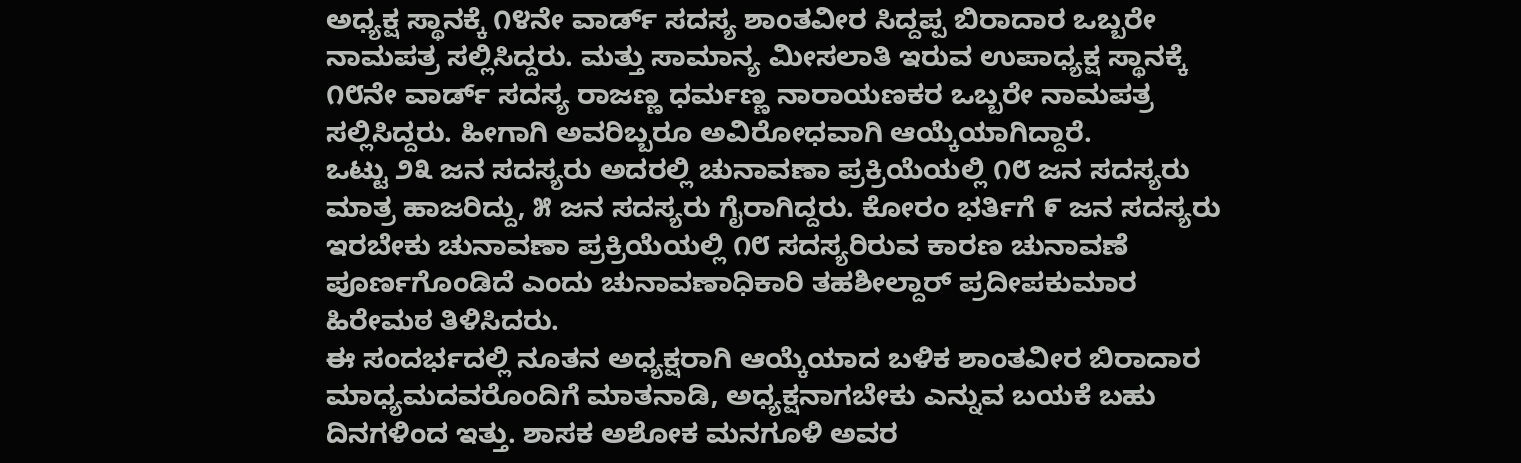ಅಧ್ಯಕ್ಷ ಸ್ಥಾನಕ್ಕೆ ೧೪ನೇ ವಾರ್ಡ್ ಸದಸ್ಯ ಶಾಂತವೀರ ಸಿದ್ದಪ್ಪ ಬಿರಾದಾರ ಒಬ್ಬರೇ ನಾಮಪತ್ರ ಸಲ್ಲಿಸಿದ್ದರು. ಮತ್ತು ಸಾಮಾನ್ಯ ಮೀಸಲಾತಿ ಇರುವ ಉಪಾಧ್ಯಕ್ಷ ಸ್ಥಾನಕ್ಕೆ ೧೮ನೇ ವಾರ್ಡ್ ಸದಸ್ಯ ರಾಜಣ್ಣ ಧರ್ಮಣ್ಣ ನಾರಾಯಣಕರ ಒಬ್ಬರೇ ನಾಮಪತ್ರ ಸಲ್ಲಿಸಿದ್ದರು. ಹೀಗಾಗಿ ಅವರಿಬ್ಬರೂ ಅವಿರೋಧವಾಗಿ ಆಯ್ಕೆಯಾಗಿದ್ದಾರೆ.
ಒಟ್ಟು ೨೩ ಜನ ಸದಸ್ಯರು ಅದರಲ್ಲಿ ಚುನಾವಣಾ ಪ್ರಕ್ರಿಯೆಯಲ್ಲಿ ೧೮ ಜನ ಸದಸ್ಯರು ಮಾತ್ರ ಹಾಜರಿದ್ದು, ೫ ಜನ ಸದಸ್ಯರು ಗೈರಾಗಿದ್ದರು. ಕೋರಂ ಭರ್ತಿಗೆ ೯ ಜನ ಸದಸ್ಯರು ಇರಬೇಕು ಚುನಾವಣಾ ಪ್ರಕ್ರಿಯೆಯಲ್ಲಿ ೧೮ ಸದಸ್ಯರಿರುವ ಕಾರಣ ಚುನಾವಣೆ ಪೂರ್ಣಗೊಂಡಿದೆ ಎಂದು ಚುನಾವಣಾಧಿಕಾರಿ ತಹಶೀಲ್ದಾರ್ ಪ್ರದೀಪಕುಮಾರ ಹಿರೇಮಠ ತಿಳಿಸಿದರು.
ಈ ಸಂದರ್ಭದಲ್ಲಿ ನೂತನ ಅಧ್ಯಕ್ಷರಾಗಿ ಆಯ್ಕೆಯಾದ ಬಳಿಕ ಶಾಂತವೀರ ಬಿರಾದಾರ ಮಾಧ್ಯಮದವರೊಂದಿಗೆ ಮಾತನಾಡಿ, ಅಧ್ಯಕ್ಷನಾಗಬೇಕು ಎನ್ನುವ ಬಯಕೆ ಬಹು ದಿನಗಳಿಂದ ಇತ್ತು. ಶಾಸಕ ಅಶೋಕ ಮನಗೂಳಿ ಅವರ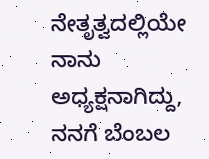ನೇತೃತ್ವದಲ್ಲಿಯೇ ನಾನು ಅಧ್ಯಕ್ಷನಾಗಿದ್ದು, ನನಗೆ ಬೆಂಬಲ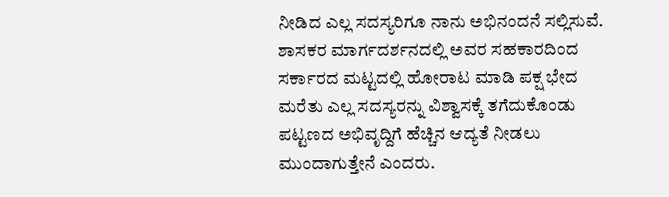ನೀಡಿದ ಎಲ್ಲ ಸದಸ್ಯರಿಗೂ ನಾನು ಅಭಿನಂದನೆ ಸಲ್ಲಿಸುವೆ. ಶಾಸಕರ ಮಾರ್ಗದರ್ಶನದಲ್ಲಿ ಅವರ ಸಹಕಾರದಿಂದ ಸರ್ಕಾರದ ಮಟ್ಟದಲ್ಲಿ ಹೋರಾಟ ಮಾಡಿ ಪಕ್ಷ ಭೇದ ಮರೆತು ಎಲ್ಲ ಸದಸ್ಯರನ್ನು ವಿಶ್ವಾಸಕ್ಕೆ ತಗೆದುಕೊಂಡು ಪಟ್ಟಣದ ಅಭಿವೃದ್ದಿಗೆ ಹೆಚ್ಚಿನ ಆದ್ಯತೆ ನೀಡಲು ಮುಂದಾಗುತ್ತೇನೆ ಎಂದರು.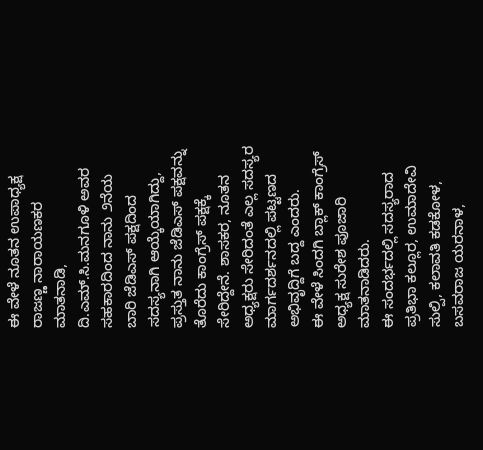ಈ ವೇಳೆ ನೂತನ ಉಪಾಧ್ಯಕ್ಷ ರಾಜಣ್ಣ ನಾರಾಯಣಕರ ಮಾತನಾಡಿ, ದಿ.ಎಮ್.ಸಿ.ಮನಗೂಳಿ ಅವರ ಸಹಕಾರದಿಂದ ನಾನು ೨ನೆಯ ಬಾರಿ ಜೆಡಿಎಸ್ ಪಕ್ಷದಿಂದ ಸದಸ್ಯನಾಗಿ ಆಯ್ಕೆಯಾಗಿದ್ದು, ಪ್ರಸ್ತುತ ನಾನು ಜೆಡಿಎಸ್ ಪಕ್ಷವನ್ನು ತೊರೆದು ಕಾಂಗ್ರೆಸ್ ಪಕ್ಷಕ್ಕೆ ಸೇರಿದ್ದೇನೆ. ಶಾಸಕರ, ನೂತನ ಅಧ್ಯಕ್ಷರು ಸೇರಿದಂತೆ ಎಲ್ಲ ಸದಸ್ಯರ ಮಾರ್ಗದರ್ಶನದಲ್ಲಿ ಪಟ್ಟಣದ ಅಭಿವೃದ್ದಿಗೆ ಬದ್ದ ಎಂದರು.
ಈ ವೇಳೆ ಸಿಂದಗಿ ಬ್ಲಾಕ್ ಕಾಂಗ್ರೆಸ್ ಅಧ್ಯಕ್ಷ ಸುರೇಶ ಪೂಜಾರಿ ಮಾತನಾಡಿದರು.
ಈ ಸಂದರ್ಭದಲ್ಲಿ ಸದಸ್ಯರಾದ ಪ್ರತಿಭಾ ಕಲ್ಲೂರ, ಉಮಾದೇವಿ ಸುಲ್ಪಿ, ಕಲಾವತಿ ಕಡಕೋಳ, ಬಸವರಾಜ ಯರನಾಳ,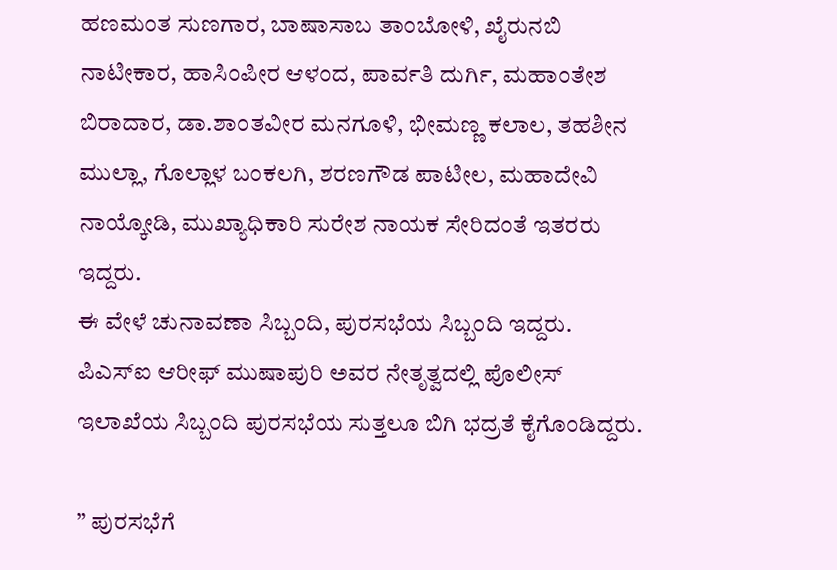ಹಣಮಂತ ಸುಣಗಾರ, ಬಾಷಾಸಾಬ ತಾಂಬೋಳಿ, ಖೈರುನಬಿ ನಾಟೀಕಾರ, ಹಾಸಿಂಪೀರ ಆಳಂದ, ಪಾರ್ವತಿ ದುರ್ಗಿ, ಮಹಾಂತೇಶ ಬಿರಾದಾರ, ಡಾ.ಶಾಂತವೀರ ಮನಗೂಳಿ, ಭೀಮಣ್ಣ ಕಲಾಲ, ತಹಶೀನ ಮುಲ್ಲಾ, ಗೊಲ್ಲಾಳ ಬಂಕಲಗಿ, ಶರಣಗೌಡ ಪಾಟೀಲ, ಮಹಾದೇವಿ ನಾಯ್ಕೋಡಿ, ಮುಖ್ಯಾಧಿಕಾರಿ ಸುರೇಶ ನಾಯಕ ಸೇರಿದಂತೆ ಇತರರು ಇದ್ದರು.
ಈ ವೇಳೆ ಚುನಾವಣಾ ಸಿಬ್ಬಂದಿ, ಪುರಸಭೆಯ ಸಿಬ್ಬಂದಿ ಇದ್ದರು. ಪಿಎಸ್ಐ ಆರೀಫ್ ಮುಷಾಪುರಿ ಅವರ ನೇತೃತ್ವದಲ್ಲಿ ಪೊಲೀಸ್ ಇಲಾಖೆಯ ಸಿಬ್ಬಂದಿ ಪುರಸಭೆಯ ಸುತ್ತಲೂ ಬಿಗಿ ಭದ್ರತೆ ಕೈಗೊಂಡಿದ್ದರು.

” ಪುರಸಭೆಗೆ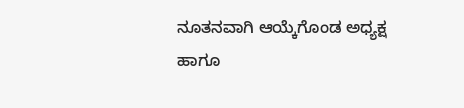ನೂತನವಾಗಿ ಆಯ್ಕೆಗೊಂಡ ಅಧ್ಯಕ್ಷ ಹಾಗೂ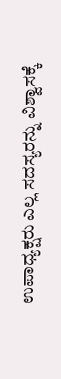ಉಪಾಧ್ಯಕ್ಷರು ಎಲ್ಲ ಸದಸ್ಯರನ್ನು ವಿಶ್ವಾಸಕ್ಕೆ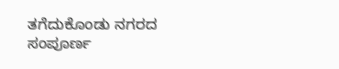ತಗೆದುಕೊಂಡು ನಗರದ ಸಂಪೂರ್ಣ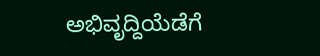ಅಭಿವೃದ್ದಿಯೆಡೆಗೆ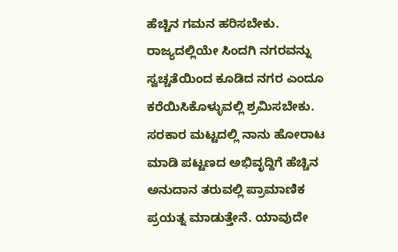ಹೆಚ್ಚಿನ ಗಮನ ಹರಿಸಬೇಕು. ರಾಜ್ಯದಲ್ಲಿಯೇ ಸಿಂದಗಿ ನಗರವನ್ನು ಸ್ವಚ್ಚತೆಯಿಂದ ಕೂಡಿದ ನಗರ ಎಂದೂ ಕರೆಯಿಸಿಕೊಳ್ಳುವಲ್ಲಿ ಶ್ರಮಿಸಬೇಕು. ಸರಕಾರ ಮಟ್ಟದಲ್ಲಿ ನಾನು ಹೋರಾಟ ಮಾಡಿ ಪಟ್ಟಣದ ಅಭಿವೃದ್ದಿಗೆ ಹೆಚ್ಚಿನ ಅನುದಾನ ತರುವಲ್ಲಿ ಪ್ರಾಮಾಣಿಕ ಪ್ರಯತ್ನ ಮಾಡುತ್ತೇನೆ. ಯಾವುದೇ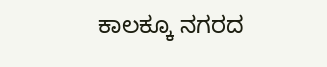ಕಾಲಕ್ಕೂ ನಗರದ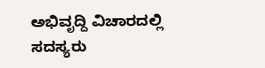ಅಭಿವೃದ್ದಿ ವಿಚಾರದಲ್ಲಿ ಸದಸ್ಯರು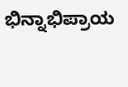ಭಿನ್ನಾಭಿಪ್ರಾಯ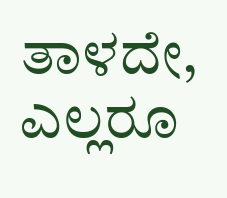ತಾಳದೇ, ಎಲ್ಲರೂ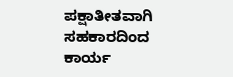ಪಕ್ಷಾತೀತವಾಗಿ ಸಹಕಾರದಿಂದ ಕಾರ್ಯ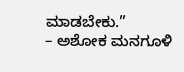ಮಾಡಬೇಕು.”
– ಅಶೋಕ ಮನಗೂಳಿ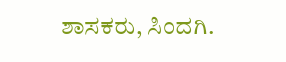ಶಾಸಕರು, ಸಿಂದಗಿ.